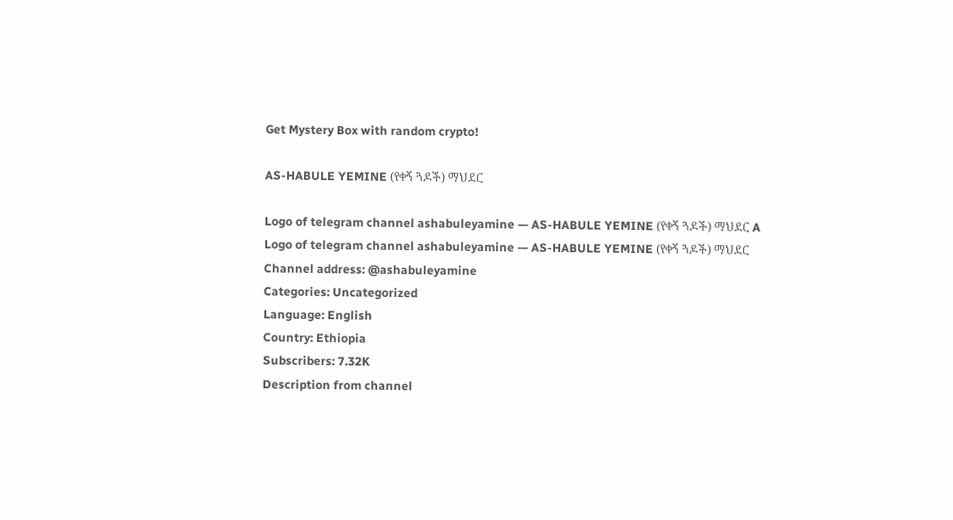Get Mystery Box with random crypto!

AS-HABULE YEMINE (የቀኝ ጓዶች) ማህደር

Logo of telegram channel ashabuleyamine — AS-HABULE YEMINE (የቀኝ ጓዶች) ማህደር A
Logo of telegram channel ashabuleyamine — AS-HABULE YEMINE (የቀኝ ጓዶች) ማህደር
Channel address: @ashabuleyamine
Categories: Uncategorized
Language: English
Country: Ethiopia
Subscribers: 7.32K
Description from channel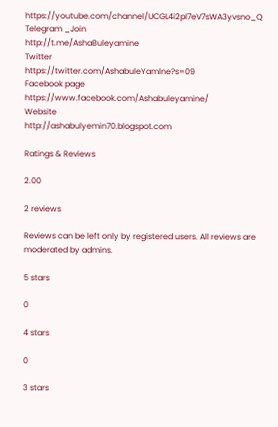https://youtube.com/channel/UCGL4i2pl7eV7sWA3yvsno_Q
Telegram _Join
http://t.me/AshaBuleyamine
Twitter
https://twitter.com/AshabuleYamlne?s=09
Facebook page
https://www.facebook.com/Ashabuleyamine/
Website
http://ashabulyemin70.blogspot.com

Ratings & Reviews

2.00

2 reviews

Reviews can be left only by registered users. All reviews are moderated by admins.

5 stars

0

4 stars

0

3 stars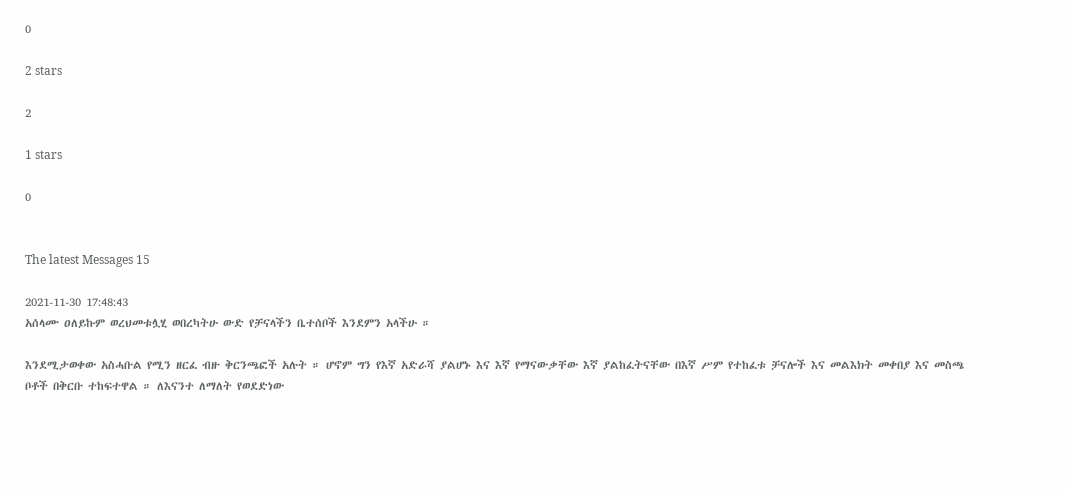0

2 stars

2

1 stars

0


The latest Messages 15

2021-11-30 17:48:43
አሰላሙ ዐለይኩም ወረህመቱሏሂ ወበረካትሁ ውድ የቻናላችን ቤተሰቦች እንደምን አላችሁ ።

እንደሚታወቀው አስሓቡል የሚን ዘርፈ ብዙ ቅርንጫፎች አሉት ። ሆኖም ግን የእኛ አድራሻ ያልሆኑ እና እኛ የማናውቃቸው እኛ ያልከፈትናቸው በእኛ ሥም የተከፈቱ ቻናሎች እና መልእክት መቀበያ እና መስጫ ቦቶች በቅርቡ ተከፍተዋል ። ለእናንተ ለማለት የወደድነው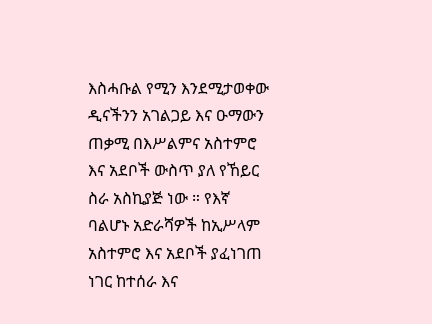እስሓቡል የሚን እንደሚታወቀው ዲናችንን አገልጋይ እና ዑማውን ጠቃሚ በእሥልምና አስተምሮ እና አደቦች ውስጥ ያለ የኸይር ስራ አስኪያጅ ነው ። የእኛ ባልሆኑ አድራሻዎች ከኢሥላም አስተምሮ እና አደቦች ያፈነገጠ ነገር ከተሰራ እና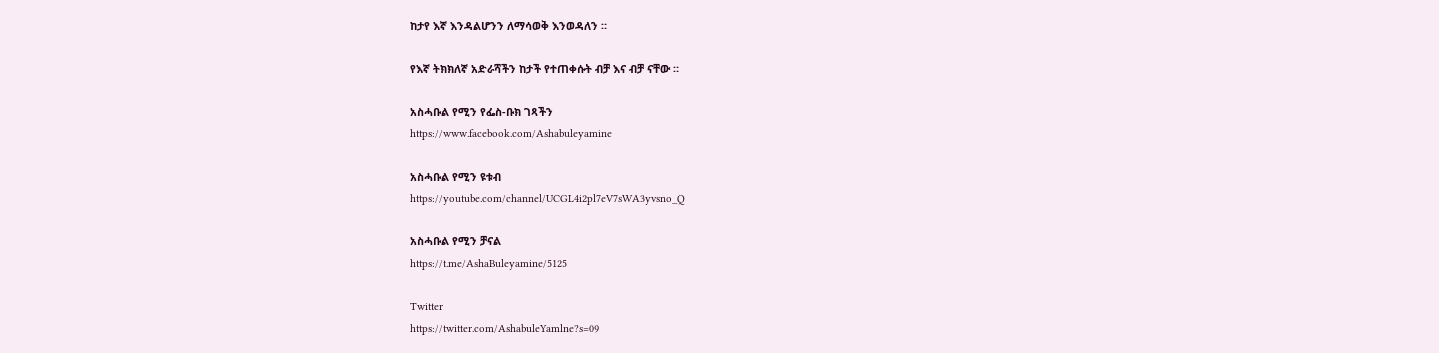ከታየ እኛ እንዳልሆንን ለማሳወቅ እንወዳለን ።

የእኛ ትክክለኛ አድራሻችን ከታች የተጠቀሱት ብቻ እና ብቻ ናቸው ።

አስሓቡል የሚን የፌስ-ቡክ ገጻችን
https://www.facebook.com/Ashabuleyamine

አስሓቡል የሚን ዩቱብ
https://youtube.com/channel/UCGL4i2pl7eV7sWA3yvsno_Q

አስሓቡል የሚን ቻናል
https://t.me/AshaBuleyamine/5125

Twitter
https://twitter.com/AshabuleYamlne?s=09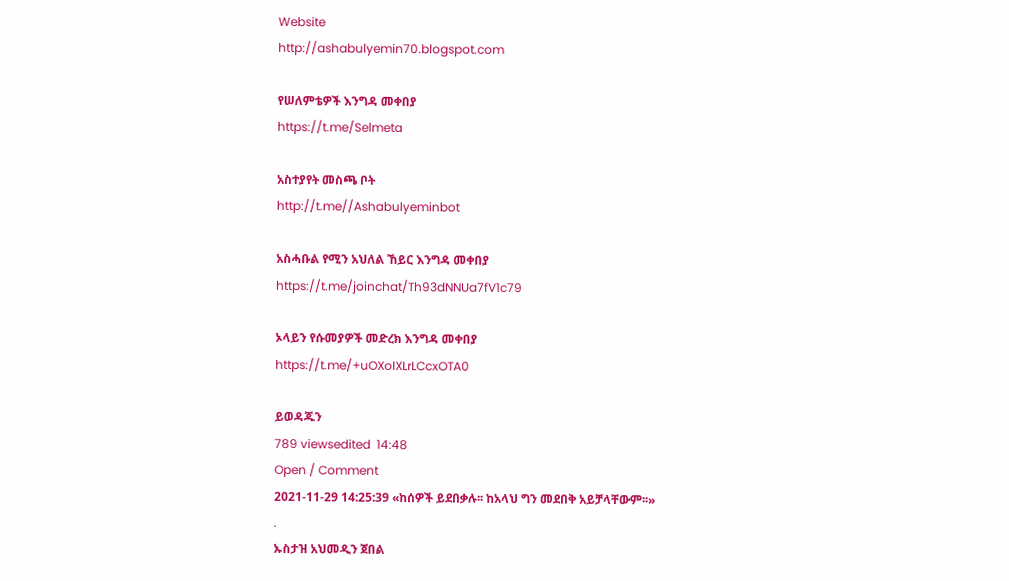Website
http://ashabulyemin70.blogspot.com

የሠለምቴዎች እንግዳ መቀበያ
https://t.me/Selmeta

አስተያየት መስጫ ቦት
http://t.me//Ashabulyeminbot

አስሓቡል የሚን አህለል ኸይር እንግዳ መቀበያ
https://t.me/joinchat/Th93dNNUa7fV1c79

ኦላይን የሱመያዎች መድረክ እንግዳ መቀበያ
https://t.me/+uOXoIXLrLCcxOTA0

ይወዳጁን
789 viewsedited  14:48
Open / Comment
2021-11-29 14:25:39 «ከሰዎች ይደበቃሉ፡፡ ከአላህ ግን መደበቅ አይቻላቸውም፡፡»
.
ኡስታዝ አህመዲን ጀበል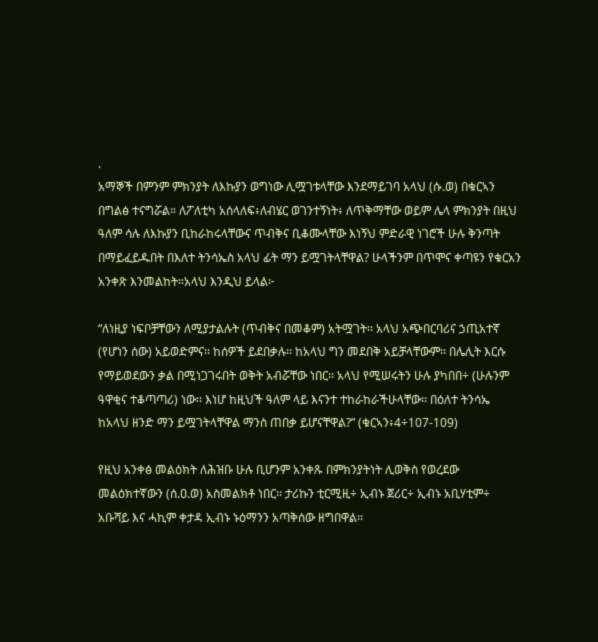.
አማኞች በምንም ምክንያት ለእኩያን ወግነው ሊሟገቱላቸው እንደማይገባ አላህ (ሱ.ወ) በቁርኣን በግልፅ ተናግሯል። ለፖለቲካ አሰላለፍ፥ለብሄር ወገንተኝነት፥ ለጥቅማቸው ወይም ሌላ ምክንያት በዚህ ዓለም ሳሉ ለእኩያን ቢከራከሩላቸውና ጥብቅና ቢቆሙላቸው እነኝህ ምድራዊ ነገሮች ሁሉ ቅንጣት በማይፈይዱበት በእለተ ትንሳኤስ አላህ ፊት ማን ይሟገትላቸዋል? ሁላችንም በጥሞና ቀጣዩን የቁርአን አንቀጽ እንመልከት።አላህ እንዲህ ይላል፦

“ለነዚያ ነፍቦቻቸውን ለሚያታልሉት (ጥብቅና በመቆም) አትሟገት፡፡ አላህ አጭበርባሪና ኃጢአተኛ (የሆነን ሰው) አይወድምና፡፡ ከሰዎች ይደበቃሉ፡፡ ከአላህ ግን መደበቅ አይቻላቸውም፡፡ በሌሊት እርሱ የማይወደውን ቃል በሚነጋገሩበት ወቅት አብሯቸው ነበር፡፡ አላህ የሚሠሩትን ሁሉ ያካበበ÷ (ሁሉንም ዓዋቂና ተቆጣጣሪ) ነው፡፡ እነሆ ከዚህች ዓለም ላይ እናንተ ተከራከራችሁላቸው፡፡ በዕለተ ትንሳኤ ከአላህ ዘንድ ማን ይሟገትላቸዋል ማንስ ጠበቃ ይሆናቸዋል?” (ቁርኣን፥4÷107-109)

የዚህ አንቀፅ መልዕክት ለሕዝቡ ሁሉ ቢሆንም አንቀጹ በምክንያትነት ሊወቅስ የወረደው መልዕክተኛውን (ሰ.ዐ.ወ) አስመልክቶ ነበር፡፡ ታሪኩን ቲርሚዚ÷ ኢብኑ ጀሪር÷ ኢብኑ አቢሃቲም÷ አቡሻይ እና ሓኪም ቀታዳ ኢብኑ ኑዕማንን አጣቅሰው ዘግበዋል፡፡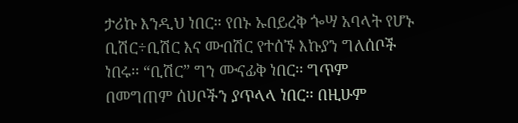ታሪኩ እንዲህ ነበር። የበኑ ኡበይረቅ ጐሣ አባላት የሆኑ ቢሽር÷ቢሽር እና ሙበሽር የተሰኙ እኩያን ግለሰቦች ነበሩ፡፡ “ቢሽር” ግን ሙናፊቅ ነበር፡፡ ግጥም በመግጠም ሰሀቦችን ያጥላላ ነበር፡፡ በዚሁም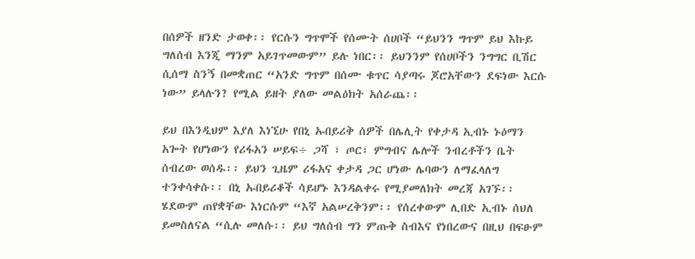በሰዎች ዘንድ ታወቀ፡፡ የርሱን ግጥሞች የሰሙት ሰሀቦች “ይህንን ግጥም ይህ እኩይ ግለሰብ እንጂ ማንም አይገጥመውም” ይሉ ነበር፡፡ ይህንንም የሰሀቦችን ንግግር ቢሽር ሲሰማ ስንኝ በመቋጠር “አንድ ግጥም በሰሙ ቁጥር ሳያጣሩ ጆሮአቸውን ደፍነው እርሱ ነው” ይላሉን? የሚል ይዘት ያለው መልዕክት አሰራጨ፡፡

ይህ በእንዲህም እያለ እነኚሁ የበኒ ኡበይሪቅ ሰዎች በሌሊት የቀታዳ ኢብኑ ኑዕማን አጐት የሆነውን የሪፋአን ሠይፍ÷ ጋሻ ፣ ጦር፣ ምግብና ሌሎች ንብረቶችን ቤት ሰብረው ወሰዱ፡፡ ይህን ጊዜም ሪፋአና ቀታዳ ጋር ሆነው ሌባውን ለማፈላለግ ተንቀሳቀሱ፡፡ በኒ ኡበይሪቆች ሳይሆኑ እንዳልቀሩ የሚያመለክት መረጃ አገኙ፡፡ ሄደውም ጠየቋቸው እነርሱም “እኛ አልሠረቅንም፡፡ የሰረቀውም ሊበድ ኢብኑ ሰህለ ይመስለናል “ሲሉ መለሱ፡፡ ይህ ግለሰብ ግን ምጡቅ ስብእና የነበረውና በዚህ በፍፁም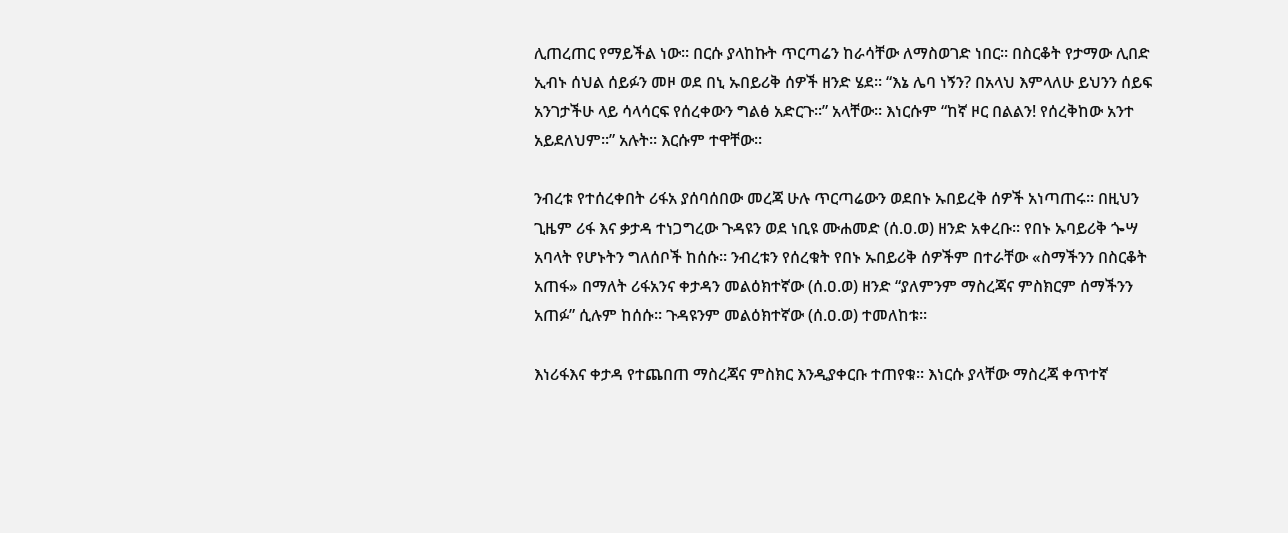ሊጠረጠር የማይችል ነው፡፡ በርሱ ያላከኩት ጥርጣሬን ከራሳቸው ለማስወገድ ነበር፡፡ በስርቆት የታማው ሊበድ ኢብኑ ሰህል ሰይፉን መዞ ወደ በኒ ኡበይሪቅ ሰዎች ዘንድ ሄደ፡፡ “እኔ ሌባ ነኝን? በአላህ እምላለሁ ይህንን ሰይፍ አንገታችሁ ላይ ሳላሳርፍ የሰረቀውን ግልፅ አድርጉ፡፡” አላቸው። እነርሱም “ከኛ ዞር በልልን! የሰረቅከው አንተ አይደለህም፡፡” አሉት፡፡ እርሱም ተዋቸው፡፡

ንብረቱ የተሰረቀበት ሪፋአ ያሰባሰበው መረጃ ሁሉ ጥርጣሬውን ወደበኑ ኡበይረቅ ሰዎች አነጣጠሩ፡፡ በዚህን ጊዜም ሪፋ እና ቃታዳ ተነጋግረው ጉዳዩን ወደ ነቢዩ ሙሐመድ (ሰ.ዐ.ወ) ዘንድ አቀረቡ፡፡ የበኑ ኡባይሪቅ ጐሣ አባላት የሆኑትን ግለሰቦች ከሰሱ፡፡ ንብረቱን የሰረቁት የበኑ ኡበይሪቅ ሰዎችም በተራቸው «ስማችንን በስርቆት አጠፋ» በማለት ሪፋአንና ቀታዳን መልዕክተኛው (ሰ.ዐ.ወ) ዘንድ “ያለምንም ማስረጃና ምስክርም ሰማችንን አጠፉ” ሲሉም ከሰሱ፡፡ ጉዳዩንም መልዕክተኛው (ሰ.ዐ.ወ) ተመለከቱ፡፡

እነሪፋእና ቀታዳ የተጨበጠ ማስረጃና ምስክር እንዲያቀርቡ ተጠየቁ፡፡ እነርሱ ያላቸው ማስረጃ ቀጥተኛ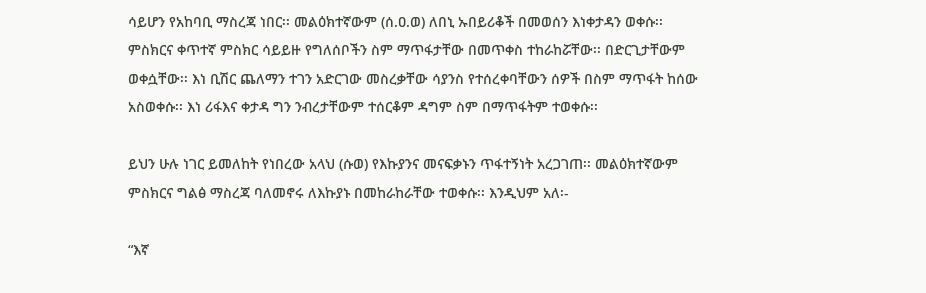ሳይሆን የአከባቢ ማስረጃ ነበር፡፡ መልዕክተኛውም (ሰ.ዐ.ወ) ለበኒ ኡበይሪቆች በመወሰን እነቀታዳን ወቀሱ፡፡ ምስክርና ቀጥተኛ ምስክር ሳይይዙ የግለሰቦችን ስም ማጥፋታቸው በመጥቀስ ተከራከሯቸው፡፡ በድርጊታቸውም ወቀሷቸው፡፡ እነ ቢሽር ጨለማን ተገን አድርገው መስረቃቸው ሳያንስ የተሰረቀባቸውን ሰዎች በስም ማጥፋት ከሰው አስወቀሱ፡፡ እነ ሪፋእና ቀታዳ ግን ንብረታቸውም ተሰርቆም ዳግም ስም በማጥፋትም ተወቀሱ፡፡

ይህን ሁሉ ነገር ይመለከት የነበረው አላህ (ሱወ) የእኩያንና መናፍቃኑን ጥፋተኝነት አረጋገጠ፡፡ መልዕክተኛውም ምስክርና ግልፅ ማስረጃ ባለመኖሩ ለእኩያኑ በመከራከራቸው ተወቀሱ፡፡ እንዲህም አለ፡-

“እኛ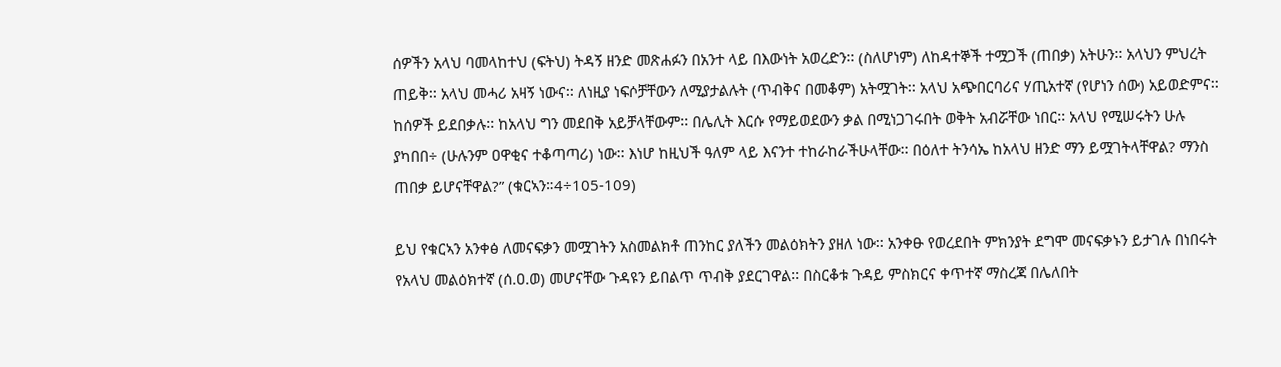ሰዎችን አላህ ባመላከተህ (ፍትህ) ትዳኝ ዘንድ መጽሐፉን በአንተ ላይ በእውነት አወረድን፡፡ (ስለሆነም) ለከዳተኞች ተሟጋች (ጠበቃ) አትሁን፡፡ አላህን ምህረት ጠይቅ፡፡ አላህ መሓሪ አዛኝ ነውና፡፡ ለነዚያ ነፍሶቻቸውን ለሚያታልሉት (ጥብቅና በመቆም) አትሟገት፡፡ አላህ አጭበርባሪና ሃጢአተኛ (የሆነን ሰው) አይወድምና፡፡ ከሰዎች ይደበቃሉ፡፡ ከአላህ ግን መደበቅ አይቻላቸውም፡፡ በሌሊት እርሱ የማይወደውን ቃል በሚነጋገሩበት ወቅት አብሯቸው ነበር፡፡ አላህ የሚሠሩትን ሁሉ ያካበበ÷ (ሁሉንም ዐዋቂና ተቆጣጣሪ) ነው፡፡ እነሆ ከዚህች ዓለም ላይ እናንተ ተከራከራችሁላቸው፡፡ በዕለተ ትንሳኤ ከአላህ ዘንድ ማን ይሟገትላቸዋል? ማንስ ጠበቃ ይሆናቸዋል?” (ቁርኣን።4÷105-109)

ይህ የቁርኣን አንቀፅ ለመናፍቃን መሟገትን አስመልክቶ ጠንከር ያለችን መልዕክትን ያዘለ ነው፡፡ አንቀፁ የወረደበት ምክንያት ደግሞ መናፍቃኑን ይታገሉ በነበሩት የአላህ መልዕክተኛ (ሰ.ዐ.ወ) መሆናቸው ጉዳዩን ይበልጥ ጥብቅ ያደርገዋል፡፡ በስርቆቱ ጉዳይ ምስክርና ቀጥተኛ ማስረጃ በሌለበት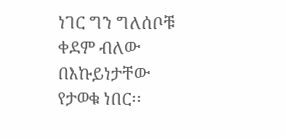ነገር ግን ግለሰቦቹ ቀደም ብለው በእኩይነታቸው የታወቁ ነበር፡፡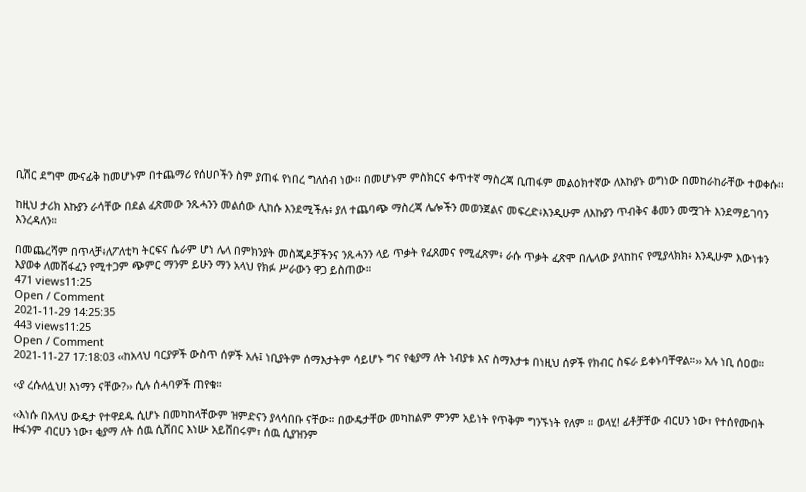ቢሽር ደግሞ ሙናፊቅ ከመሆኑም በተጨማሪ የሰሀቦችን ስም ያጠፋ የነበረ ግለሰብ ነው፡፡ በመሆኑም ምስክርና ቀጥተኛ ማስረጃ ቢጠፋም መልዕክተኛው ለእኩያኑ ወግነው በመከራከራቸው ተወቀሱ፡፡

ከዚህ ታሪክ እኩያን ራሳቸው በደል ፈጽመው ንጹሓንን መልሰው ሊከሱ እንደሚችሉ፥ ያለ ተጨባጭ ማስረጃ ሌሎችን መወንጀልና መፍረድ፥እንዲሁም ለእኩያን ጥብቅና ቆመን መሟገት እንደማይገባን እንረዳለን።

በመጨረሻም በጥላቻ፥ለፖለቲካ ትርፍና ሴራም ሆነ ሌላ በምክንያት መስጂዶቻችንና ንጹሓንን ላይ ጥቃት የፈጸመና የሚፈጽም፥ ራሱ ጥቃት ፈጽሞ በሌላው ያላከከና የሚያላክክ፥ እንዲሁም እውነቱን እያወቀ ለመሸፋፈን የሚተጋም ጭምር ማንም ይሁን ማን አላህ የክፉ ሥራውን ዋጋ ይስጠው።
471 views11:25
Open / Comment
2021-11-29 14:25:35
443 views11:25
Open / Comment
2021-11-27 17:18:03 ‹‹ከአላህ ባርያዎች ውስጥ ሰዎች አሉ፤ ነቢያትም ሰማእታትም ሳይሆኑ ግና የቂያማ ለት ነብያቱ እና ስማእታቱ በነዚህ ሰዎች የክብር ስፍራ ይቀኑባቸዋል።›› አሉ ነቢ ሰዐወ።

‹‹ያ ረሱለሏህ! እነማን ናቸው?›› ሲሉ ሰሓባዎች ጠየቁ።

‹‹እነሱ በአላህ ውዴታ የተዋደዱ ሲሆኑ በመካከላቸውም ዝምድናን ያላሳበቡ ናቸው። በውዴታቸው መካከልም ምንም አይነት የጥቅም ግንኙነት የለም ። ወላሂ! ፊቶቻቸው ብርሀን ነው፣ የተሰየሙበት ዙፋንም ብርሀን ነው፣ ቂያማ ለት ሰዉ ሲሸበር እነሡ አይሸበሩም፣ ሰዉ ሲያዝንም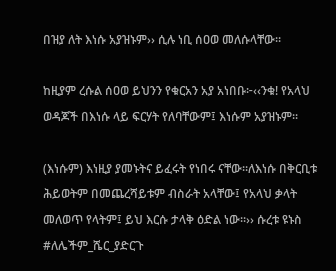በዝያ ለት እነሱ አያዝኑም›› ሲሉ ነቢ ሰዐወ መለሱላቸው።

ከዚያም ረሱል ሰዐወ ይህንን የቁርአን አያ አነበቡ፦‹‹ንቁ! የአላህ ወዳጆች በእነሱ ላይ ፍርሃት የለባቸውም፤ እነሱም አያዝኑም፡፡

(እነሱም) እነዚያ ያመኑትና ይፈሩት የነበሩ ናቸው።ለእነሱ በቅርቢቱ ሕይወትም በመጨረሻይቱም ብስራት አላቸው፤ የአላህ ቃላት መለወጥ የላትም፤ ይህ እርሱ ታላቅ ዕድል ነው፡፡›› ሱረቱ ዩኑስ
#ለሌችም_ሼር_ያድርጉ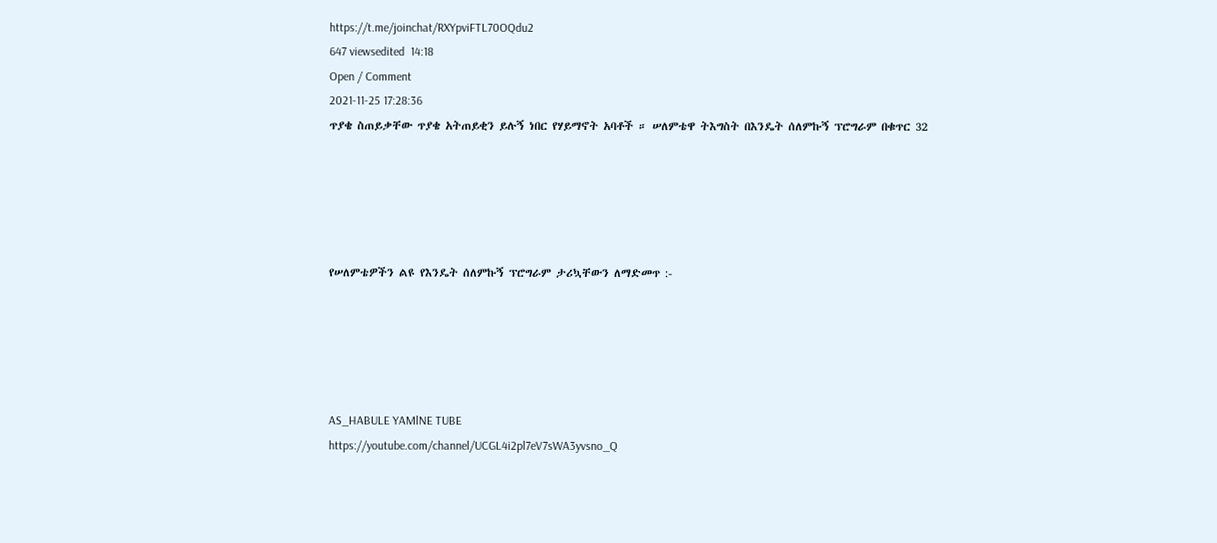https://t.me/joinchat/RXYpviFTL70OQdu2
647 viewsedited  14:18
Open / Comment
2021-11-25 17:28:36
ጥያቄ ስጠይቃቸው ጥያቄ አትጠይቂን ይሉኝ ነበር የሃይማኖት አባቶች ። ሠለምቴዋ ትእግስት በእንዴት ሰለምኩኝ ፕሮግራም በቁጥር 32





የሠለምቴዎችን ልዩ የእንዴት ሰለምኩኝ ፕሮግራም ታሪኳቸውን ለማድመጥ :-





AS_HABULE YAMlNE TUBE
https://youtube.com/channel/UCGL4i2pl7eV7sWA3yvsno_Q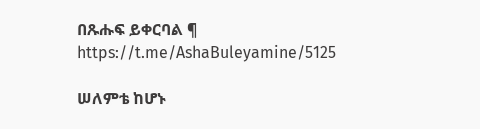በጹሑፍ ይቀርባል ¶
https://t.me/AshaBuleyamine/5125

ሠለምቴ ከሆኑ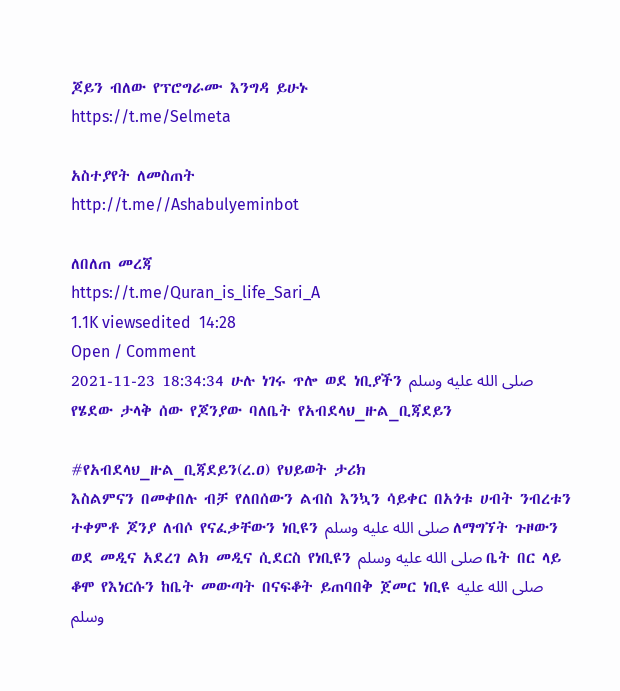ጆይን ብለው የፕሮግራሙ እንግዳ ይሁኑ
https://t.me/Selmeta

አስተያየት ለመስጠት
http://t.me//Ashabulyeminbot

ለበለጠ መረጃ
https://t.me/Quran_is_life_Sari_A
1.1K viewsedited  14:28
Open / Comment
2021-11-23 18:34:34 ሁሉ ነገሩ ጥሎ ወደ ነቢያችን صلى الله عليه وسلم የሄደው ታላቅ ሰው የጆንያው ባለቤት የአብደላህ_ዙል_ቢጃደይን

#የአብደላህ_ዙል_ቢጃደይን(ረ.ዐ) የህይወት ታሪክ
እስልምናን በመቀበሉ ብቻ የለበሰውን ልብስ እንኳን ሳይቀር በአጎቱ ሀብት ንብረቱን ተቀምቶ ጆንያ ለብሶ የናፈቃቸውን ነቢዩን صلى الله عليه وسلم ለማግኘት ጉዞውን ወደ መዲና አደረገ ልክ መዲና ሲደርስ የነቢዩን صلى الله عليه وسلم ቤት በር ላይ ቆሞ የእነርሱን ከቤት መውጣት በናፍቆት ይጠባበቅ ጀመር ነቢዩ صلى الله عليه وسلم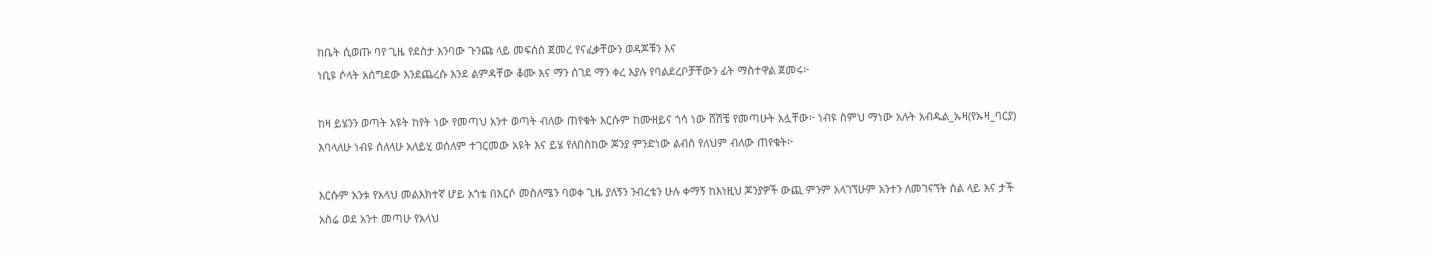ከቤት ሲወጡ ባየ ጊዜ የደስታ እንባው ጉንጩ ላይ መፍሰስ ጀመረ የናፈቃቸውን ወዳጆቹን እና
ነቢዩ ሶላት አሰግደው እንደጨረሱ እንደ ልምዳቸው ቆሙ እና ማን ሰገደ ማን ቀረ እያሉ የባልደረቦቻቸውን ፊት ማስተዋል ጀመሩ፦

ከዛ ይሄንን ወጣት አዩት ከየት ነው የመጣህ አንተ ወጣት ብለው ጠየቁት እርሱም ከሙዘይና ጎሳ ነው ሸሽቼ የመጣሁት አሏቸው፦ ነብዩ ስምህ ማነው አሉት አብዱል_ኡዛ(የኡዛ_ባርያ) እባላለሁ ነብዩ ሰለላሁ አለይሂ ወሰለም ተገርመው አዩት እና ይሄ የለበስከው ጆንያ ምንድነው ልብስ የለህም ብለው ጠየቁት፦

እርሱም አንቱ የአላህ መልእክተኛ ሆይ አጎቴ በእርሶ መስለሜን ባወቀ ጊዜ ያለኝን ንብረቴን ሁሉ ቀማኝ ከእነዚህ ጆንያዎች ውጪ ምንም አላገኘሁም አንተን ለመገናኘት ስል ላይ እና ታች አስሬ ወደ አንተ መጣሁ የአላህ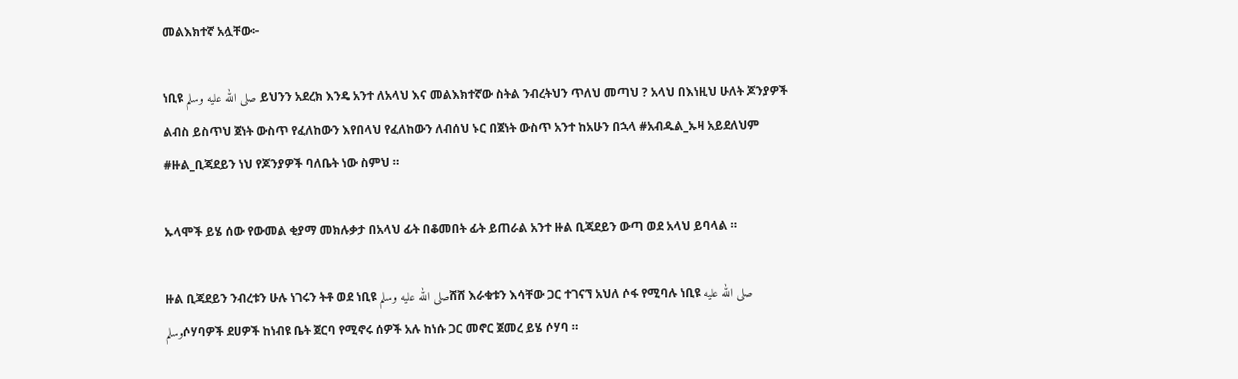መልእክተኛ አሏቸው፦

ነቢዩ صلى الله عليه وسلم ይህንን አደረክ እንዴ አንተ ለአላህ እና መልእክተኛው ስትል ንብረትህን ጥለህ መጣህ ? አላህ በእነዚህ ሁለት ጆንያዎች ልብስ ይስጥህ ጀነት ውስጥ የፈለከውን እየበላህ የፈለከውን ለብሰህ ኑር በጀነት ውስጥ አንተ ከአሁን በኋላ #አብዱል_ኡዛ አይደለህም #ዙል_ቢጃደይን ነህ የጆንያዎች ባለቤት ነው ስምህ ።

ኡላሞች ይሄ ሰው የውመል ቂያማ መክሉቃታ በአላህ ፊት በቆመበት ፊት ይጠራል አንተ ዙል ቢጃደይን ውጣ ወደ አላህ ይባላል ።

ዙል ቢጃደይን ንብረቱን ሁሉ ነገሩን ትቶ ወደ ነቢዩ صلى الله عليه وسلمሸሸ እራቁቱን እሳቸው ጋር ተገናኘ አህለ ሶፋ የሚባሉ ነቢዩ صلى الله عليه وسلمሶሃባዎች ደሀዎች ከነብዩ ቤት ጀርባ የሚኖሩ ሰዎች አሉ ከነሱ ጋር መኖር ጀመረ ይሄ ሶሃባ ።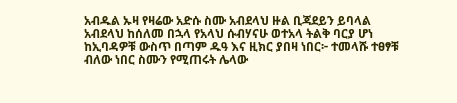አብዱል ኡዛ የዛሬው አድሱ ስሙ አብደላህ ዙል ቢጃደይን ይባላል አብደላህ ከሰለመ በኋላ የአላህ ሱብሃናሁ ወተአላ ትልቅ ባርያ ሆነ ከኢባዳዎቹ ውስጥ በጣም ዱዓ እና ዚክር ያበዛ ነበር፦ ተመላሹ ተፀፃቹ ብለው ነበር ስሙን የሚጠሩት ሌላው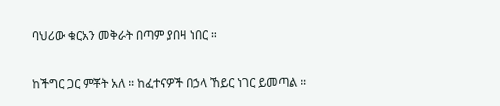ባህሪው ቁርአን መቅራት በጣም ያበዛ ነበር ።

ከችግር ጋር ምቾት አለ ። ከፈተናዎች በኃላ ኸይር ነገር ይመጣል ።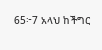65፦7 አላህ ከችግር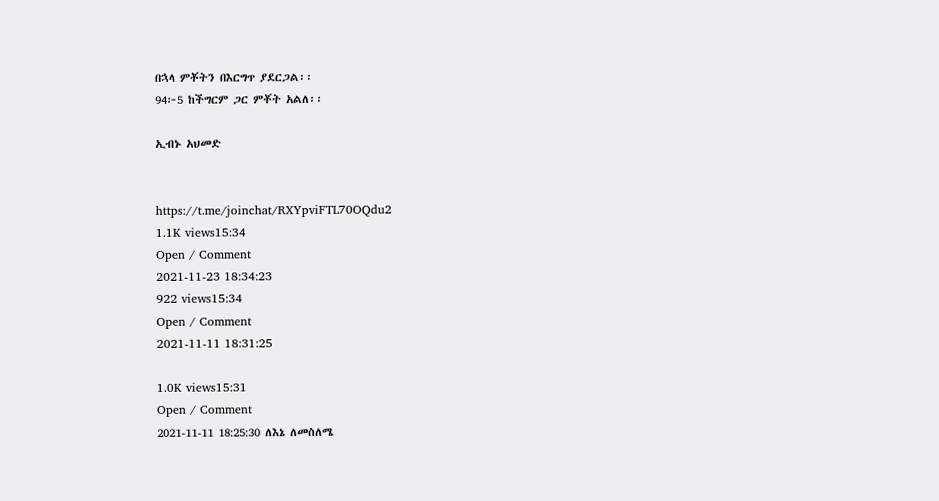በኋላ ምቾትን በእርግጥ ያደርጋል፡፡
94፦5 ከችግርም ጋር ምቾት አልለ፡፡

ኢብኑ አህመድ


https://t.me/joinchat/RXYpviFTL70OQdu2
1.1K views15:34
Open / Comment
2021-11-23 18:34:23
922 views15:34
Open / Comment
2021-11-11 18:31:25

1.0K views15:31
Open / Comment
2021-11-11 18:25:30 ለእኔ ለመስለሜ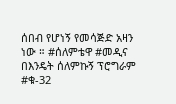ሰበብ የሆነኝ የመሳጅድ አዛን ነው ። #ሰለምቴዋ #መዲና በእንዴት ሰለምኩኝ ፕሮግራም #ቁ-32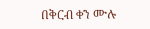በቅርብ ቀን ሙሉ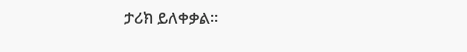ታሪክ ይለቀቃል።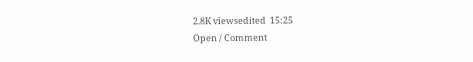2.8K viewsedited  15:25
Open / Comment